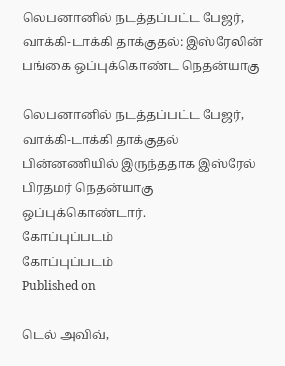லெபனானில் நடத்தப்பட்ட பேஜர், வாக்கி-டாக்கி தாக்குதல்: இஸ்ரேலின் பங்கை ஒப்புக்கொண்ட நெதன்யாகு

லெபனானில் நடத்தப்பட்ட பேஜர், வாக்கி-டாக்கி தாக்குதல் பின்னணியில் இருந்ததாக இஸ்ரேல் பிரதமர் நெதன்யாகு ஒப்புக்கொண்டார்.
கோப்புப்படம்
கோப்புப்படம்
Published on

டெல் அவிவ்,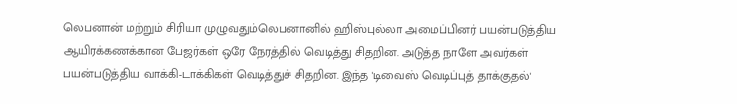லெபனான் மற்றும் சிரியா முழுவதும்லெபனானில் ஹிஸ்புல்லா அமைப்பினர் பயன்படுத்திய ஆயிரக்கணக்கான பேஜர்கள் ஒரே நேரத்தில் வெடித்து சிதறின. அடுத்த நாளே அவர்கள் பயன்படுத்திய வாக்கி-டாக்கிகள் வெடித்துச் சிதறின. இந்த 'டிவைஸ் வெடிப்புத் தாக்குதல்'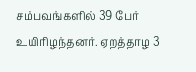சம்பவங்களில் 39 பேர் உயிரிழந்தனர். ஏறத்தாழ 3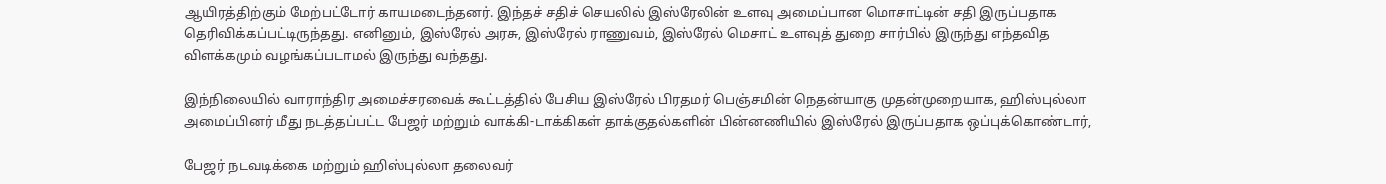ஆயிரத்திற்கும் மேற்பட்டோர் காயமடைந்தனர். இந்தச் சதிச் செயலில் இஸ்ரேலின் உளவு அமைப்பான மொசாட்டின் சதி இருப்பதாக தெரிவிக்கப்பட்டிருந்தது. எனினும், இஸ்ரேல் அரசு, இஸ்ரேல் ராணுவம், இஸ்ரேல் மெசாட் உளவுத் துறை சார்பில் இருந்து எந்தவித விளக்கமும் வழங்கப்படாமல் இருந்து வந்தது.

இந்நிலையில் வாராந்திர அமைச்சரவைக் கூட்டத்தில் பேசிய இஸ்ரேல் பிரதமர் பெஞ்சமின் நெதன்யாகு முதன்முறையாக, ஹிஸ்புல்லா அமைப்பினர் மீது நடத்தப்பட்ட பேஜர் மற்றும் வாக்கி-டாக்கிகள் தாக்குதல்களின் பின்னணியில் இஸ்ரேல் இருப்பதாக ஒப்புக்கொண்டார்,

பேஜர் நடவடிக்கை மற்றும் ஹிஸ்புல்லா தலைவர்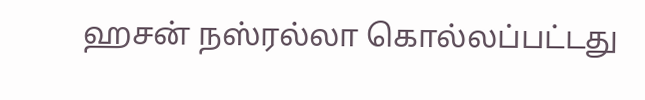ஹசன் நஸ்ரல்லா கொல்லப்பட்டது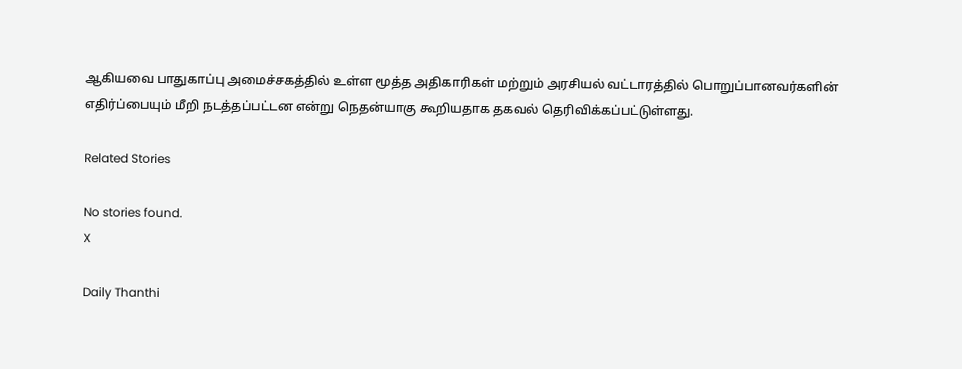ஆகியவை பாதுகாப்பு அமைச்சகத்தில் உள்ள மூத்த அதிகாரிகள் மற்றும் அரசியல் வட்டாரத்தில் பொறுப்பானவர்களின் எதிர்ப்பையும் மீறி நடத்தப்பட்டன என்று நெதன்யாகு கூறியதாக தகவல் தெரிவிக்கப்பட்டுள்ளது.

Related Stories

No stories found.
X

Daily Thanthi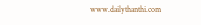www.dailythanthi.com